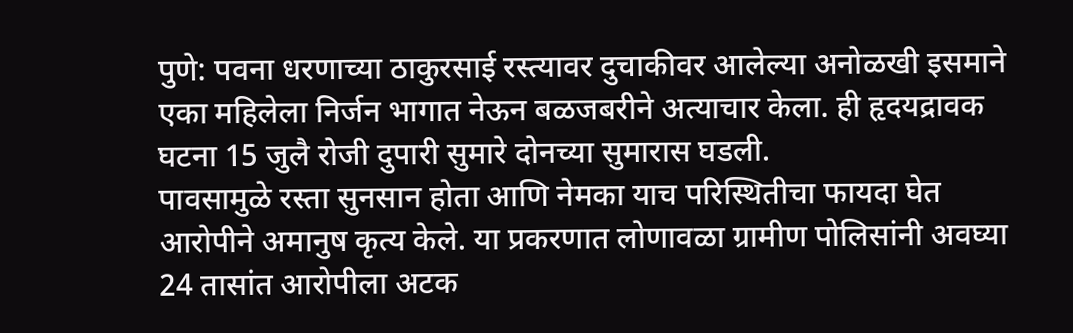पुणे: पवना धरणाच्या ठाकुरसाई रस्त्यावर दुचाकीवर आलेल्या अनोळखी इसमाने एका महिलेला निर्जन भागात नेऊन बळजबरीने अत्याचार केला. ही हृदयद्रावक घटना 15 जुलै रोजी दुपारी सुमारे दोनच्या सुमारास घडली.
पावसामुळे रस्ता सुनसान होता आणि नेमका याच परिस्थितीचा फायदा घेत आरोपीने अमानुष कृत्य केले. या प्रकरणात लोणावळा ग्रामीण पोलिसांनी अवघ्या 24 तासांत आरोपीला अटक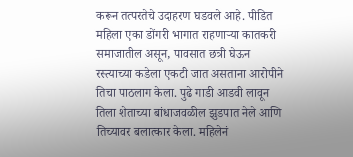करून तत्परतेचे उदाहरण घडवले आहे. पीडित महिला एका डोंगरी भागात राहणाऱ्या कातकरी समाजातील असून, पावसात छत्री घेऊन रस्त्याच्या कडेला एकटी जात असताना आरोपीने तिचा पाठलाग केला. पुढे गाडी आडवी लावून तिला शेताच्या बांधाजवळील झुडपात नेले आणि तिच्यावर बलात्कार केला. महिलेनं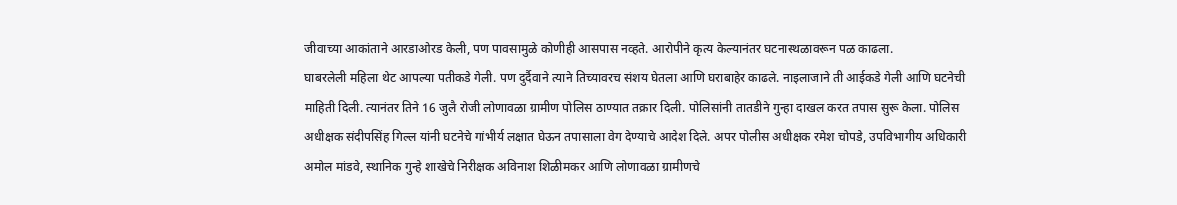जीवाच्या आकांताने आरडाओरड केली, पण पावसामुळे कोणीही आसपास नव्हते. आरोपीने कृत्य केल्यानंतर घटनास्थळावरून पळ काढला.
घाबरलेली महिला थेट आपल्या पतीकडे गेली. पण दुर्दैवाने त्याने तिच्यावरच संशय घेतला आणि घराबाहेर काढले. नाइलाजाने ती आईकडे गेली आणि घटनेची माहिती दिली. त्यानंतर तिने 16 जुलै रोजी लोणावळा ग्रामीण पोलिस ठाण्यात तक्रार दिली. पोलिसांनी तातडीने गुन्हा दाखल करत तपास सुरू केला. पोलिस अधीक्षक संदीपसिंह गिल्ल यांनी घटनेचे गांभीर्य लक्षात घेऊन तपासाला वेग देण्याचे आदेश दिले. अपर पोलीस अधीक्षक रमेश चोपडे, उपविभागीय अधिकारी अमोल मांडवे, स्थानिक गुन्हे शाखेचे निरीक्षक अविनाश शिळीमकर आणि लोणावळा ग्रामीणचे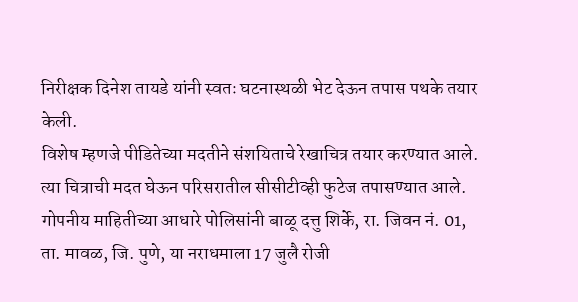निरीक्षक दिनेश तायडे यांनी स्वतः घटनास्थळी भेट देऊन तपास पथके तयार केली.
विशेष म्हणजे पीडितेच्या मदतीने संशयिताचे रेखाचित्र तयार करण्यात आले. त्या चित्राची मदत घेऊन परिसरातील सीसीटीव्ही फुटेज तपासण्यात आले. गोपनीय माहितीच्या आधारे पोलिसांनी बाळू दत्तु शिर्के, रा. जिवन नं. 01, ता. मावळ, जि. पुणे, या नराधमाला 17 जुलै रोजी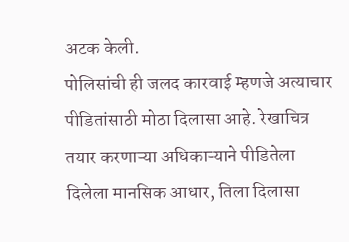अटक केली.
पोलिसांची ही जलद कारवाई म्हणजे अत्याचार पीडितांसाठी मोठा दिलासा आहे. रेखाचित्र तयार करणाऱ्या अधिकाऱ्याने पीडितेला दिलेला मानसिक आधार, तिला दिलासा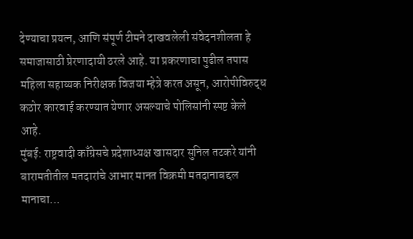देण्याचा प्रयत्न, आणि संपूर्ण टीमने दाखवलेली संवेदनशीलता हे समाजासाठी प्रेरणादायी ठरले आहे. या प्रकरणाचा पुढील तपास महिला सहाय्यक निरीक्षक विजया म्हेत्रे करत असून, आरोपीविरुद्ध कठोर कारवाई करण्यात येणार असल्याचे पोलिसांनी स्पष्ट केले आहे.
मुंबई: राष्ट्रवादी काँग्रेसचे प्रदेशाध्यक्ष खासदार सुनिल तटकरे यांनी बारामतीतील मतदारांचे आभार मानत विक्रमी मतदानाबद्दल मानाचा…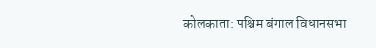कोलकाता: पश्चिम बंगाल विधानसभा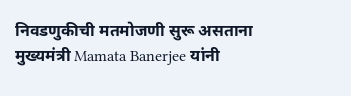निवडणुकीची मतमोजणी सुरू असताना मुख्यमंत्री Mamata Banerjee यांनी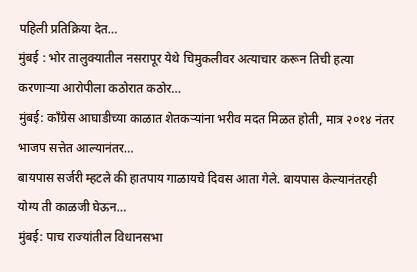पहिली प्रतिक्रिया देत…
मुंबई : भोर तालुक्यातील नसरापूर येथे चिमुकलीवर अत्याचार करून तिची हत्या करणाऱ्या आरोपीला कठोरात कठोर…
मुंबई: काँग्रेस आघाडीच्या काळात शेतकऱ्यांना भरीव मदत मिळत होती, मात्र २०१४ नंतर भाजप सत्तेत आल्यानंतर…
बायपास सर्जरी म्हटले की हातपाय गाळायचे दिवस आता गेले. बायपास केल्यानंतरही योग्य ती काळजी घेऊन…
मुंबई: पाच राज्यांतील विधानसभा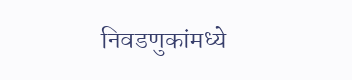निवडणुकांमध्ये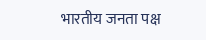भारतीय जनता पक्ष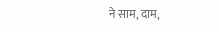ने साम, दाम,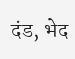दंड, भेद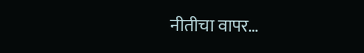नीतीचा वापर…